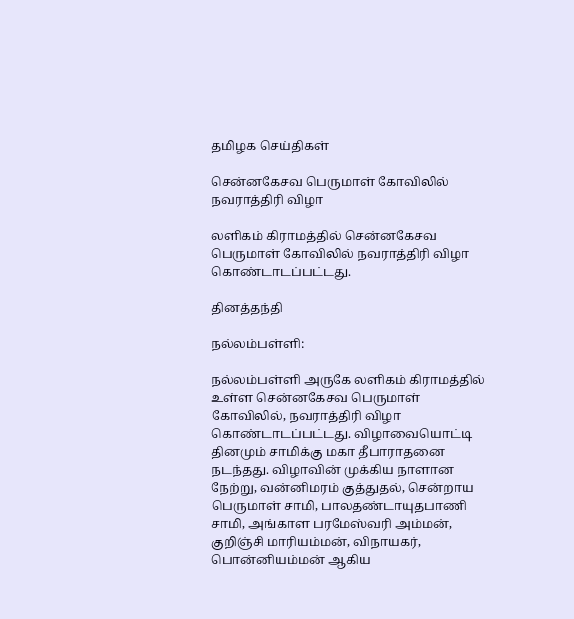தமிழக செய்திகள்

சென்னகேசவ பெருமாள் கோவிலில் நவராத்திரி விழா

லளிகம் கிராமத்தில் சென்னகேசவ பெருமாள் கோவிலில் நவராத்திரி விழா கொண்டாடப்பட்டது.

தினத்தந்தி

நல்லம்பள்ளி:

நல்லம்பள்ளி அருகே லளிகம் கிராமத்தில் உள்ள சென்னகேசவ பெருமாள் கோவிலில், நவராத்திரி விழா கொண்டாடப்பட்டது. விழாவையொட்டி தினமும் சாமிக்கு மகா தீபாராதனை நடந்தது. விழாவின் முக்கிய நாளான நேற்று, வன்னிமரம் குத்துதல், சென்றாய பெருமாள் சாமி, பாலதண்டாயுதபாணி சாமி, அங்காள பரமேஸ்வரி அம்மன், குறிஞ்சி மாரியம்மன், விநாயகர், பொன்னியம்மன் ஆகிய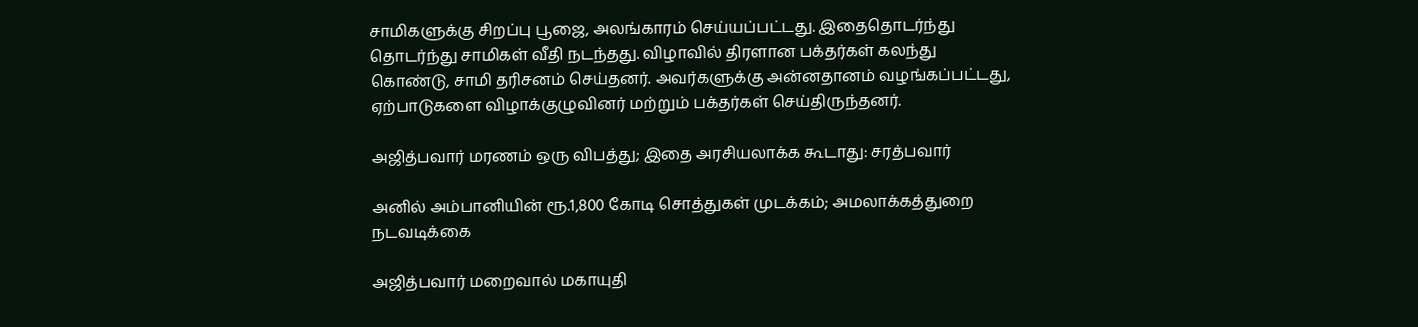சாமிகளுக்கு சிறப்பு பூஜை, அலங்காரம் செய்யப்பட்டது. இதைதொடர்ந்து தொடர்ந்து சாமிகள் வீதி நடந்தது. விழாவில் திரளான பக்தர்கள் கலந்து கொண்டு, சாமி தரிசனம் செய்தனர். அவர்களுக்கு அன்னதானம் வழங்கப்பட்டது, ஏற்பாடுகளை விழாக்குழுவினர் மற்றும் பக்தர்கள் செய்திருந்தனர்.

அஜித்பவார் மரணம் ஒரு விபத்து; இதை அரசியலாக்க கூடாது: சரத்பவார்

அனில் அம்பானியின் ரூ.1,800 கோடி சொத்துகள் முடக்கம்; அமலாக்கத்துறை நடவடிக்கை

அஜித்பவார் மறைவால் மகாயுதி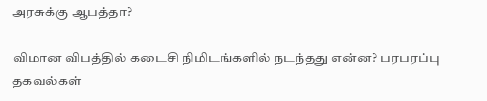அரசுக்கு ஆபத்தா?

விமான விபத்தில் கடைசி நிமிடங்களில் நடந்தது என்ன? பரபரப்பு தகவல்கள்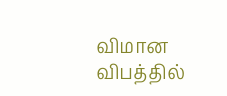விமான விபத்தில்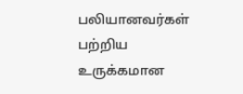பலியானவர்கள் பற்றிய உருக்கமான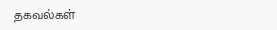தகவல்கள்